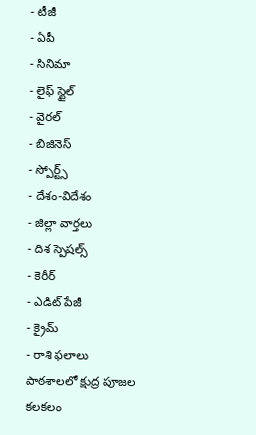- టీజీ
- ఏపీ
- సినిమా
- లైఫ్ స్టైల్
- వైరల్
- బిజినెస్
- స్పోర్ట్స్
- దేశం-విదేశం
- జిల్లా వార్తలు
- దిశ స్పెషల్స్
- కెరీర్
- ఎడిట్ పేజీ
- క్రైమ్
- రాశి ఫలాలు
పాఠశాలలో క్షుద్ర పూజల కలకలం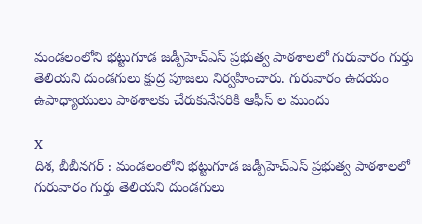మండలంలోని భట్టుగూడ జడ్పీహెచ్ఎస్ ప్రభుత్వ పాఠశాలలో గురువారం గుర్తు తెలియని దుండగులు క్షుద్ర పూజలు నిర్వహించారు. గురువారం ఉదయం ఉపాధ్యాయులు పాఠశాలకు చేరుకునేసరికి ఆఫీస్ ల ముందు

X
దిశ, బీబీనగర్ : మండలంలోని భట్టుగూడ జడ్పీహెచ్ఎస్ ప్రభుత్వ పాఠశాలలో గురువారం గుర్తు తెలియని దుండగులు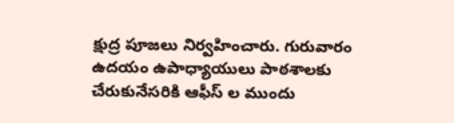క్షుద్ర పూజలు నిర్వహించారు. గురువారం ఉదయం ఉపాధ్యాయులు పాఠశాలకు చేరుకునేసరికి ఆఫీస్ ల ముందు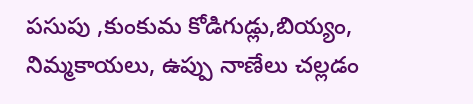పసుపు ,కుంకుమ కోడిగుడ్లు,బియ్యం, నిమ్మకాయలు, ఉప్పు నాణేలు చల్లడం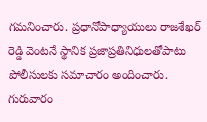గమనించారు. ప్రధానోపాధ్యాయులు రాజశేఖర్ రెడ్డి వెంటనే స్థానిక ప్రజాప్రతినిధులతోపాటు పోలీసులకు సమాచారం అందించారు. గురువారం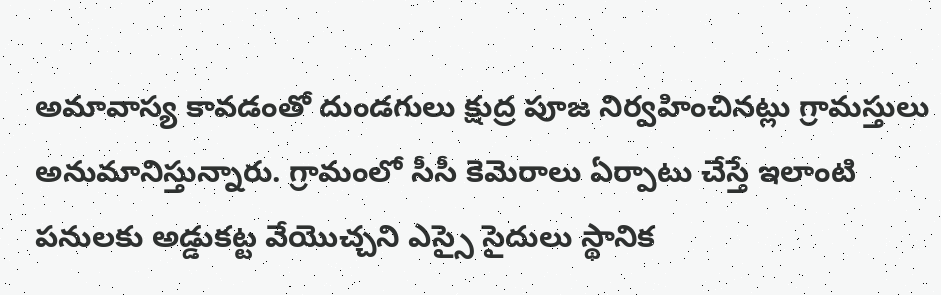అమావాస్య కావడంతో దుండగులు క్షుద్ర పూజ నిర్వహించినట్లు గ్రామస్తులు అనుమానిస్తున్నారు. గ్రామంలో సీసీ కెమెరాలు ఏర్పాటు చేస్తే ఇలాంటి పనులకు అడ్డుకట్ట వేయొచ్చని ఎస్సై సైదులు స్థానిక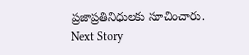ప్రజాప్రతినిధులకు సూచించారు.
Next Story